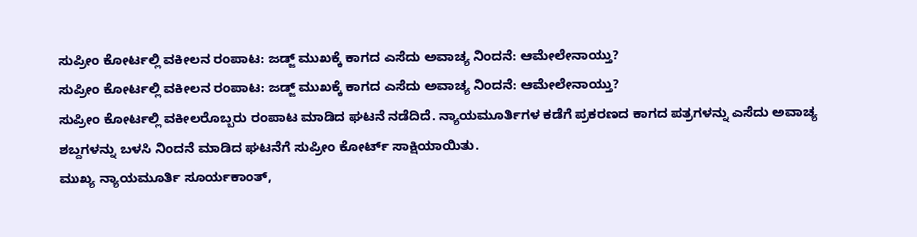ಸುಪ್ರೀಂ ಕೋರ್ಟಲ್ಲಿ ವಕೀಲನ ರಂಪಾಟ: ಜಡ್ಜ್ ಮುಖಕ್ಕೆ ಕಾಗದ ಎಸೆದು ಅವಾಚ್ಯ ನಿಂದನೆ: ಆಮೇಲೇನಾಯ್ತು?
ಸುಪ್ರೀಂ ಕೋರ್ಟಲ್ಲಿ ವಕೀಲನ ರಂಪಾಟ: ಜಡ್ಜ್ ಮುಖಕ್ಕೆ ಕಾಗದ ಎಸೆದು ಅವಾಚ್ಯ ನಿಂದನೆ: ಆಮೇಲೇನಾಯ್ತು?
ಸುಪ್ರೀಂ ಕೋರ್ಟಲ್ಲಿ ವಕೀಲರೊಬ್ಬರು ರಂಪಾಟ ಮಾಡಿದ ಘಟನೆ ನಡೆದಿದೆ. ನ್ಯಾಯಮೂರ್ತಿಗಳ ಕಡೆಗೆ ಪ್ರಕರಣದ ಕಾಗದ ಪತ್ರಗಳನ್ನು ಎಸೆದು ಅವಾಚ್ಯ ಶಬ್ದಗಳನ್ನು ಬಳಸಿ ನಿಂದನೆ ಮಾಡಿದ ಘಟನೆಗೆ ಸುಪ್ರೀಂ ಕೋರ್ಟ್ ಸಾಕ್ಷಿಯಾಯಿತು.
ಮುಖ್ಯ ನ್ಯಾಯಮೂರ್ತಿ ಸೂರ್ಯಕಾಂತ್,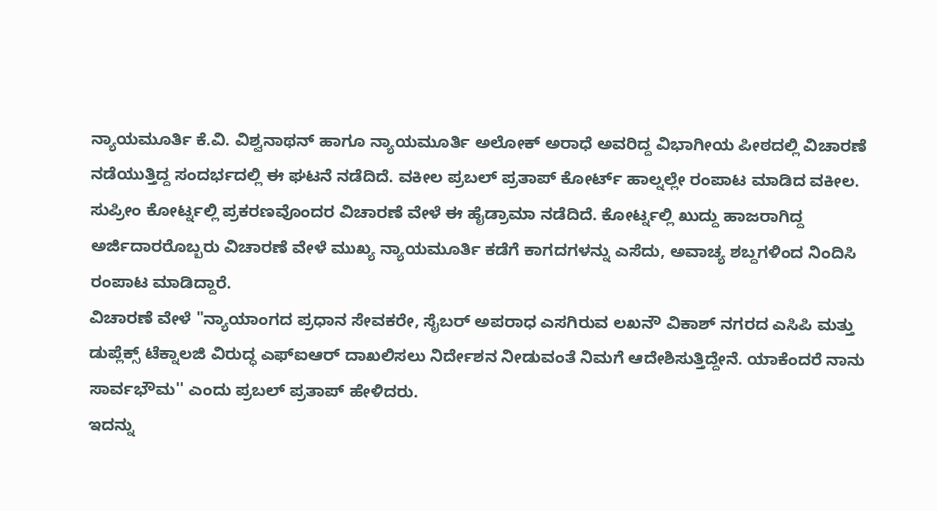ನ್ಯಾಯಮೂರ್ತಿ ಕೆ.ವಿ. ವಿಶ್ವನಾಥನ್ ಹಾಗೂ ನ್ಯಾಯಮೂರ್ತಿ ಅಲೋಕ್ ಅರಾಧೆ ಅವರಿದ್ದ ವಿಭಾಗೀಯ ಪೀಠದಲ್ಲಿ ವಿಚಾರಣೆ ನಡೆಯುತ್ತಿದ್ದ ಸಂದರ್ಭದಲ್ಲಿ ಈ ಘಟನೆ ನಡೆದಿದೆ. ವಕೀಲ ಪ್ರಬಲ್ ಪ್ರತಾಪ್ ಕೋರ್ಟ್ ಹಾಲ್ನಲ್ಲೇ ರಂಪಾಟ ಮಾಡಿದ ವಕೀಲ.
ಸುಪ್ರೀಂ ಕೋರ್ಟ್ನಲ್ಲಿ ಪ್ರಕರಣವೊಂದರ ವಿಚಾರಣೆ ವೇಳೆ ಈ ಹೈಡ್ರಾಮಾ ನಡೆದಿದೆ. ಕೋರ್ಟ್ನಲ್ಲಿ ಖುದ್ದು ಹಾಜರಾಗಿದ್ದ ಅರ್ಜಿದಾರರೊಬ್ಬರು ವಿಚಾರಣೆ ವೇಳೆ ಮುಖ್ಯ ನ್ಯಾಯಮೂರ್ತಿ ಕಡೆಗೆ ಕಾಗದಗಳನ್ನು ಎಸೆದು, ಅವಾಚ್ಯ ಶಬ್ದಗಳಿಂದ ನಿಂದಿಸಿ ರಂಪಾಟ ಮಾಡಿದ್ದಾರೆ.
ವಿಚಾರಣೆ ವೇಳೆ "ನ್ಯಾಯಾಂಗದ ಪ್ರಧಾನ ಸೇವಕರೇ, ಸೈಬರ್ ಅಪರಾಧ ಎಸಗಿರುವ ಲಖನೌ ವಿಕಾಶ್ ನಗರದ ಎಸಿಪಿ ಮತ್ತು ಡುಪ್ಲೆಕ್ಸ್ ಟೆಕ್ನಾಲಜಿ ವಿರುದ್ಧ ಎಫ್ಐಆರ್ ದಾಖಲಿಸಲು ನಿರ್ದೇಶನ ನೀಡುವಂತೆ ನಿಮಗೆ ಆದೇಶಿಸುತ್ತಿದ್ದೇನೆ. ಯಾಕೆಂದರೆ ನಾನು ಸಾರ್ವಭೌಮ'' ಎಂದು ಪ್ರಬಲ್ ಪ್ರತಾಪ್ ಹೇಳಿದರು.
ಇದನ್ನು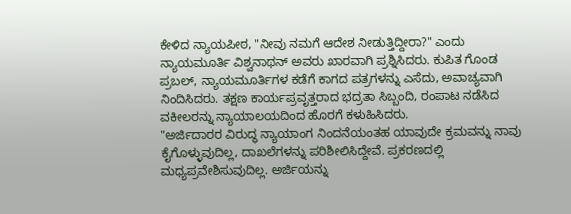ಕೇಳಿದ ನ್ಯಾಯಪೀಠ, "ನೀವು ನಮಗೆ ಆದೇಶ ನೀಡುತ್ತಿದ್ದೀರಾ?" ಎಂದು ನ್ಯಾಯಮೂರ್ತಿ ವಿಶ್ವನಾಥನ್ ಅವರು ಖಾರವಾಗಿ ಪ್ರಶ್ನಿಸಿದರು. ಕುಪಿತ ಗೊಂಡ ಪ್ರಬಲ್, ನ್ಯಾಯಮೂರ್ತಿಗಳ ಕಡೆಗೆ ಕಾಗದ ಪತ್ರಗಳನ್ನು ಎಸೆದು, ಅವಾಚ್ಯವಾಗಿ ನಿಂದಿಸಿದರು. ತಕ್ಷಣ ಕಾರ್ಯಪ್ರವೃತ್ತರಾದ ಭದ್ರತಾ ಸಿಬ್ಬಂದಿ, ರಂಪಾಟ ನಡೆಸಿದ ವಕೀಲರನ್ನು ನ್ಯಾಯಾಲಯದಿಂದ ಹೊರಗೆ ಕಳುಹಿಸಿದರು.
"ಅರ್ಜಿದಾರರ ವಿರುದ್ಧ ನ್ಯಾಯಾಂಗ ನಿಂದನೆಯಂತಹ ಯಾವುದೇ ಕ್ರಮವನ್ನು ನಾವು ಕೈಗೊಳ್ಳುವುದಿಲ್ಲ, ದಾಖಲೆಗಳನ್ನು ಪರಿಶೀಲಿಸಿದ್ದೇವೆ. ಪ್ರಕರಣದಲ್ಲಿ ಮಧ್ಯಪ್ರವೇಶಿಸುವುದಿಲ್ಲ. ಅರ್ಜಿಯನ್ನು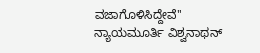ವಜಾಗೊಳಿಸಿದ್ದೇವೆ'' ನ್ಯಾಯಮೂರ್ತಿ ವಿಶ್ವನಾಥನ್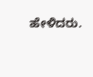ಹೇಳಿದರು.